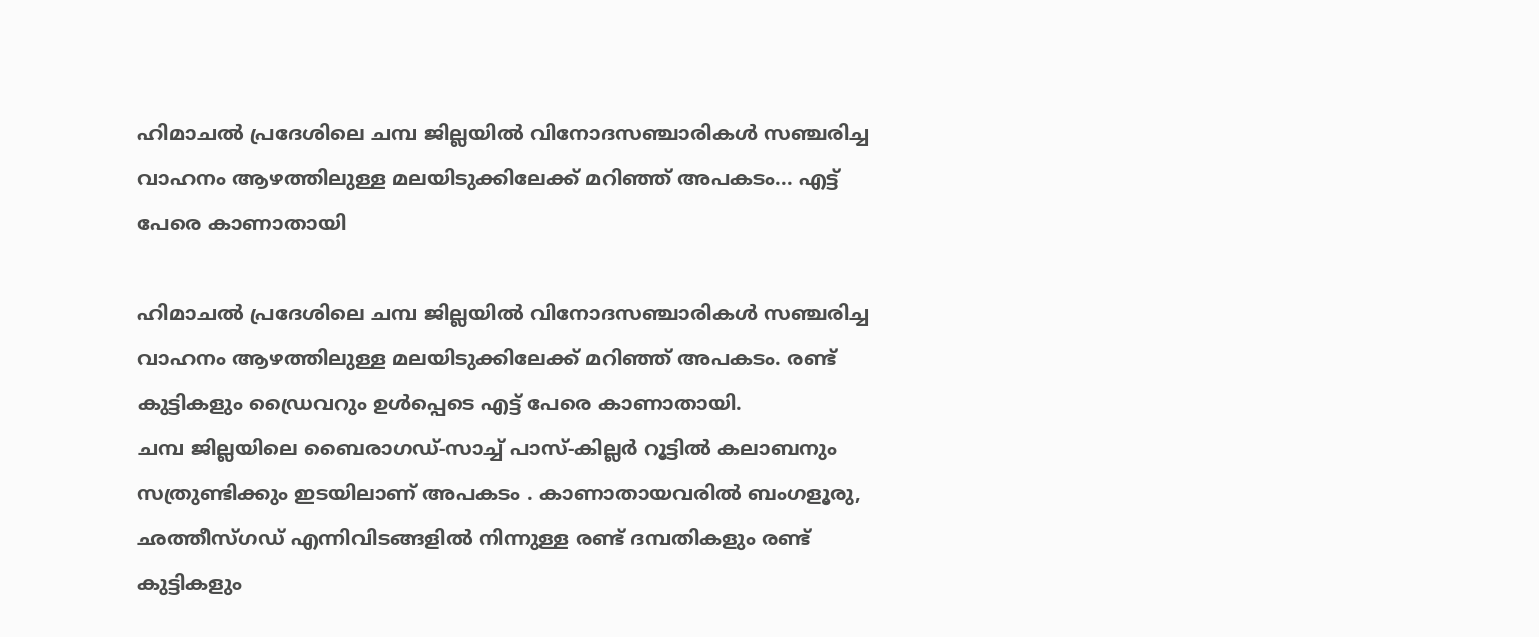ഹിമാചൽ പ്രദേശിലെ ചമ്പ ജില്ലയിൽ വിനോദസഞ്ചാരികൾ സഞ്ചരിച്ച വാഹനം ആഴത്തിലുള്ള മലയിടുക്കിലേക്ക് മറിഞ്ഞ് അപകടം... എട്ട് പേരെ കാണാതായി

ഹിമാചൽ പ്രദേശിലെ ചമ്പ ജില്ലയിൽ വിനോദസഞ്ചാരികൾ സഞ്ചരിച്ച വാഹനം ആഴത്തിലുള്ള മലയിടുക്കിലേക്ക് മറിഞ്ഞ് അപകടം. രണ്ട് കുട്ടികളും ഡ്രൈവറും ഉൾപ്പെടെ എട്ട് പേരെ കാണാതായി.
ചമ്പ ജില്ലയിലെ ബൈരാഗഡ്-സാച്ച് പാസ്-കില്ലർ റൂട്ടിൽ കലാബനും സത്രുണ്ടിക്കും ഇടയിലാണ് അപകടം . കാണാതായവരിൽ ബംഗളൂരു, ഛത്തീസ്ഗഡ് എന്നിവിടങ്ങളിൽ നിന്നുള്ള രണ്ട് ദമ്പതികളും രണ്ട് കുട്ടികളും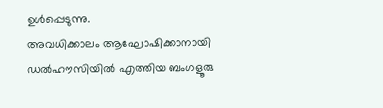ഉൾപ്പെടുന്നു.
അവധിക്കാലം ആഘോഷിക്കാനായി ഡൽഹൗസിയിൽ എത്തിയ ബംഗളൂരു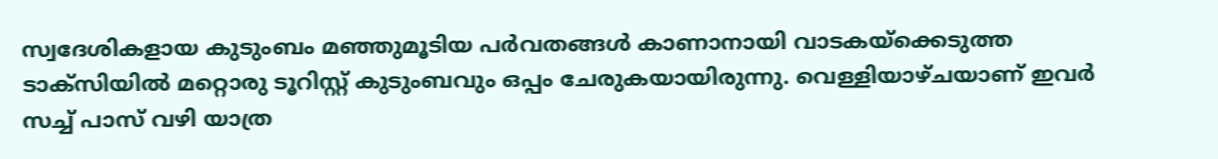സ്വദേശികളായ കുടുംബം മഞ്ഞുമൂടിയ പർവതങ്ങൾ കാണാനായി വാടകയ്ക്കെടുത്ത ടാക്സിയിൽ മറ്റൊരു ടൂറിസ്റ്റ് കുടുംബവും ഒപ്പം ചേരുകയായിരുന്നു. വെള്ളിയാഴ്ചയാണ് ഇവർ സച്ച് പാസ് വഴി യാത്ര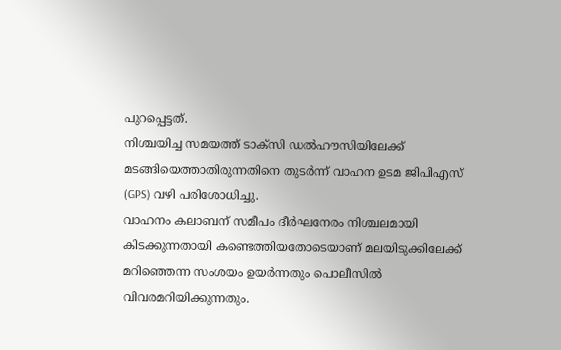പുറപ്പെട്ടത്.
നിശ്ചയിച്ച സമയത്ത് ടാക്സി ഡൽഹൗസിയിലേക്ക് മടങ്ങിയെത്താതിരുന്നതിനെ തുടർന്ന് വാഹന ഉടമ ജിപിഎസ് (GPS) വഴി പരിശോധിച്ചു.
വാഹനം കലാബന് സമീപം ദീർഘനേരം നിശ്ചലമായി കിടക്കുന്നതായി കണ്ടെത്തിയതോടെയാണ് മലയിടുക്കിലേക്ക് മറിഞ്ഞെന്ന സംശയം ഉയർന്നതും പൊലീസിൽ വിവരമറിയിക്കുന്നതും.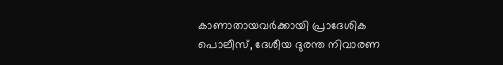കാണാതായവർക്കായി പ്രാദേശിക പൊലീസ്, ദേശീയ ദുരന്ത നിവാരണ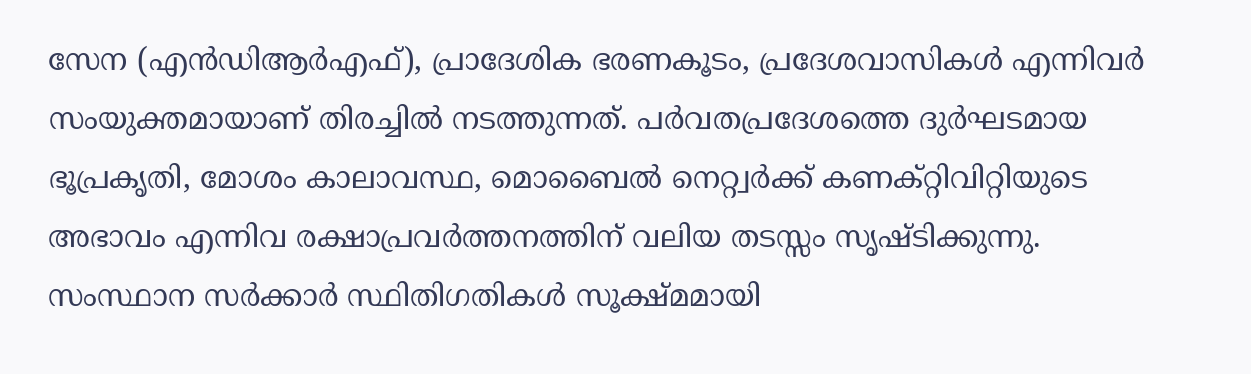സേന (എൻഡിആർഎഫ്), പ്രാദേശിക ഭരണകൂടം, പ്രദേശവാസികൾ എന്നിവർ സംയുക്തമായാണ് തിരച്ചിൽ നടത്തുന്നത്. പർവതപ്രദേശത്തെ ദുർഘടമായ ഭൂപ്രകൃതി, മോശം കാലാവസ്ഥ, മൊബൈൽ നെറ്റ്വർക്ക് കണക്റ്റിവിറ്റിയുടെ അഭാവം എന്നിവ രക്ഷാപ്രവർത്തനത്തിന് വലിയ തടസ്സം സൃഷ്ടിക്കുന്നു.
സംസ്ഥാന സർക്കാർ സ്ഥിതിഗതികൾ സൂക്ഷ്മമായി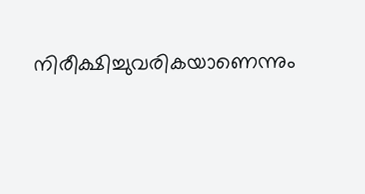നിരീക്ഷിച്ചുവരികയാണെന്നും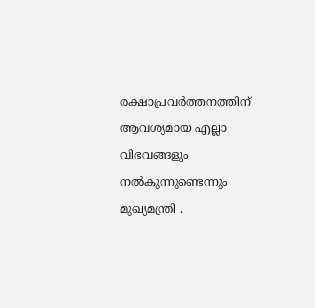രക്ഷാപ്രവർത്തനത്തിന് ആവശ്യമായ എല്ലാ വിഭവങ്ങളും നൽകുന്നുണ്ടെന്നും മുഖ്യമന്ത്രി .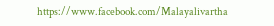https://www.facebook.com/Malayalivartha